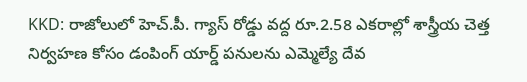KKD: రాజోలులో హెచ్.పీ. గ్యాస్ రోడ్డు వద్ద రూ.2.58 ఎకరాల్లో శాస్త్రీయ చెత్త నిర్వహణ కోసం డంపింగ్ యార్డ్ పనులను ఎమ్మెల్యే దేవ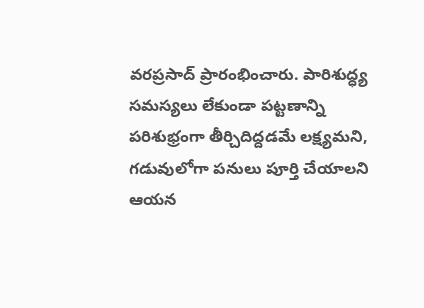వరప్రసాద్ ప్రారంభించారు. పారిశుద్ధ్య సమస్యలు లేకుండా పట్టణాన్ని పరిశుభ్రంగా తీర్చిదిద్దడమే లక్ష్యమని, గడువులోగా పనులు పూర్తి చేయాలని ఆయన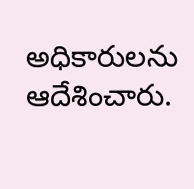అధికారులను ఆదేశించారు.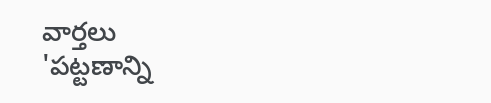వార్తలు
'పట్టణాన్ని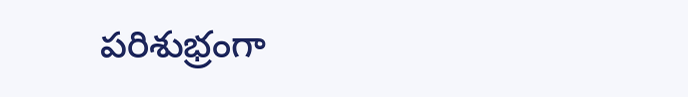పరిశుభ్రంగా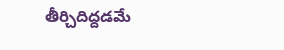తీర్చిదిద్దడమే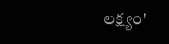లక్ష్యం'